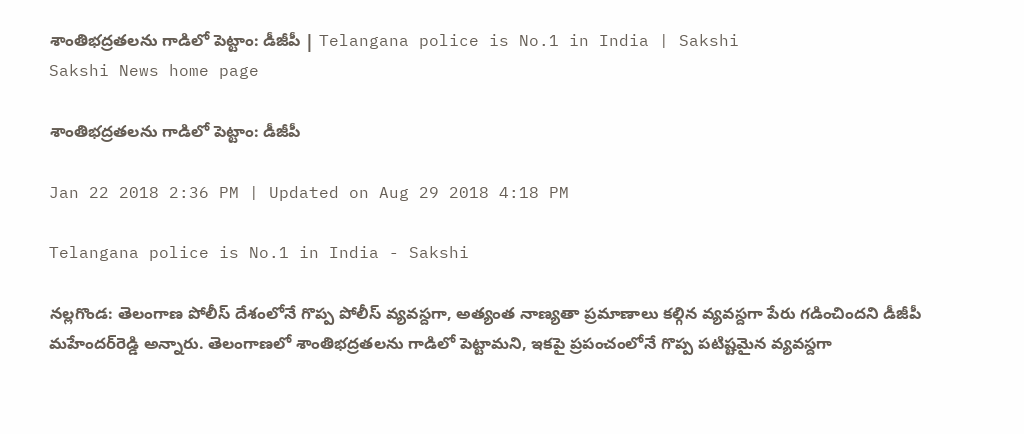శాంతిభద్రతలను గాడిలో పెట్టాం: డీజీపీ | Telangana police is No.1 in India | Sakshi
Sakshi News home page

శాంతిభద్రతలను గాడిలో పెట్టాం: డీజీపీ

Jan 22 2018 2:36 PM | Updated on Aug 29 2018 4:18 PM

Telangana police is No.1 in India - Sakshi

నల్లగొండ: తెలంగాణ పోలీస్ దేశంలోనే గొప్ప పోలీస్ వ్యవస్దగా, అత్యంత నాణ్యతా ప్రమాణాలు కల్గిన వ్యవస్దగా పేరు గడించిందని డీజీపీ మహేందర్‌రెడ్డి అన్నారు. తెలంగాణలో శాంతిభద్రతలను గాడిలో పెట్టామని, ఇకపై ప్రపంచంలోనే గొప్ప పటిష్టమైన వ్యవస్దగా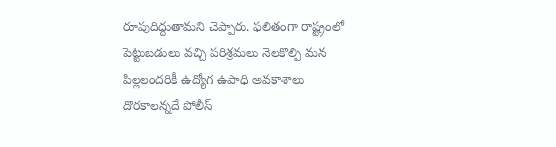రూపుదిద్దుతామని చెప్పారు. ఫలితంగా రాష్ట్రంలో పెట్టుబడులు వచ్చి పరిశ్రమలు నెలకొల్పి మన పిల్లలందరికీ ఉద్యోగ ఉపాధి అవకాశాలు దొరకాలన్నదే పోలీస్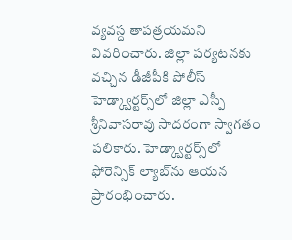వ్యవస్ద తాపత్రయమని వివరించారు. జిల్లా పర్యటనకు వచ్చిన డీజీపీకి పోలీస్ హెడ్క్వార్టర్స్‌లో జిల్లా ఎస్పీ శ్రీనివాసరావు సాదరంగా స్వాగతం పలికారు. హెడ్క్వార్టర్స్‌లో ఫోరెన్సిక్ ల్యాబ్‌ను ఆయన ప్రారంభించారు.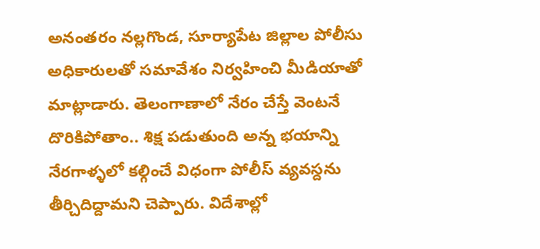అనంతరం నల్లగొండ, సూర్యాపేట జిల్లాల పోలీసు అధికారులతో సమావేశం నిర్వహించి మీడియాతో మాట్లాడారు. తెలంగాణాలో నేరం చేస్తే వెంటనే దొరికిపోతాం.. శిక్ష పడుతుంది అన్న భయాన్ని నేరగాళ్ళలో కల్గించే విధంగా పోలీస్ వ్యవస్దను తీర్చిదిద్దామని చెప్పారు. విదేశాల్లో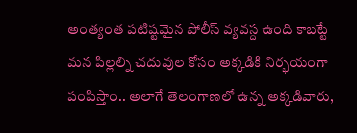అంత్యంత పటిష్టమైన పోలీస్ వ్యవస్ద ఉంది కాబట్టే మన పిల్లల్ని చదువుల కోసం అక్కడికి నిర్భయంగా పంపిస్తాం.. అలాగే తెలంగాణలో ఉన్న అక్కడివారు,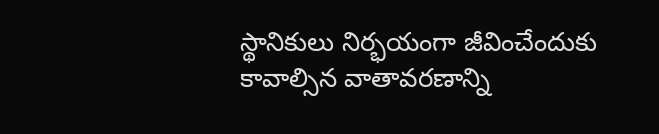స్థానికులు నిర్భయంగా జీవించేందుకు కావాల్సిన వాతావరణాన్ని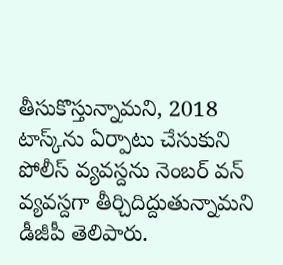తీసుకొస్తున్నామని, 2018 టాస్క్‌ను ఏర్పాటు చేసుకుని పోలీస్‌ వ్యవస్దను నెంబర్ వన్ వ్యవస్దగా తీర్చిదిద్దుతున్నామని డీజీపీ తెలిపారు.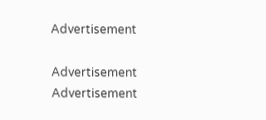Advertisement

Advertisement
Advertisement